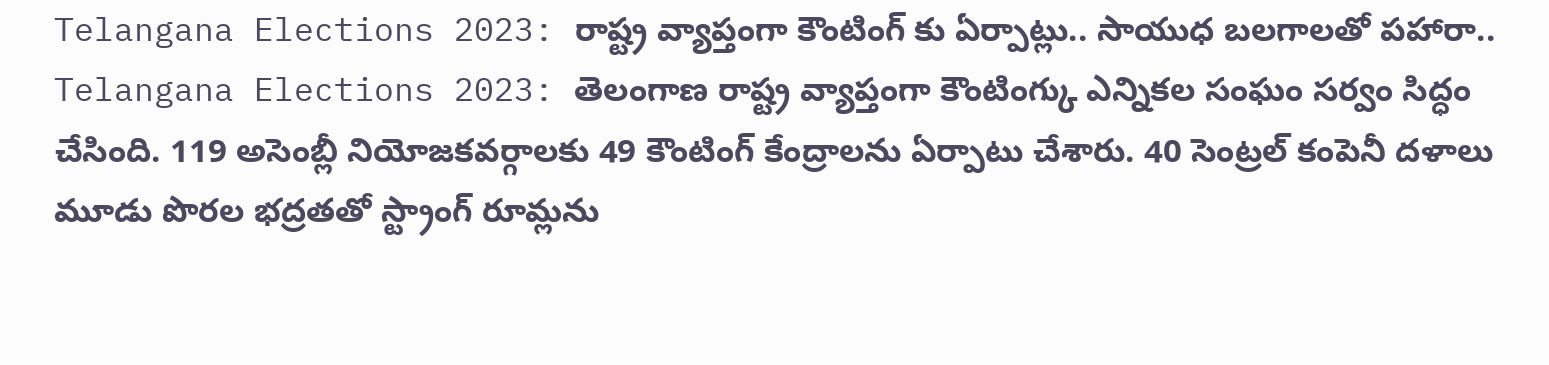Telangana Elections 2023: రాష్ట్ర వ్యాప్తంగా కౌంటింగ్ కు ఏర్పాట్లు.. సాయుధ బలగాలతో పహారా..
Telangana Elections 2023: తెలంగాణ రాష్ట్ర వ్యాప్తంగా కౌంటింగ్కు ఎన్నికల సంఘం సర్వం సిద్ధం చేసింది. 119 అసెంబ్లీ నియోజకవర్గాలకు 49 కౌంటింగ్ కేంద్రాలను ఏర్పాటు చేశారు. 40 సెంట్రల్ కంపెనీ దళాలు మూడు పొరల భద్రతతో స్ట్రాంగ్ రూమ్లను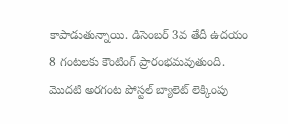కాపాడుతున్నాయి. డిసెంబర్ 3వ తేదీ ఉదయం 8 గంటలకు కౌంటింగ్ ప్రారంభమవుతుంది. మొదటి అరగంట పోస్టల్ బ్యాలెట్ లెక్కింపు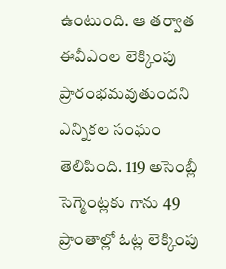ఉంటుంది. ఆ తర్వాత ఈవీఎంల లెక్కింపు ప్రారంభమవుతుందని ఎన్నికల సంఘం తెలిపింది. 119 అసెంబ్లీ సెగ్మెంట్లకు గాను 49 ప్రాంతాల్లో ఓట్ల లెక్కింపు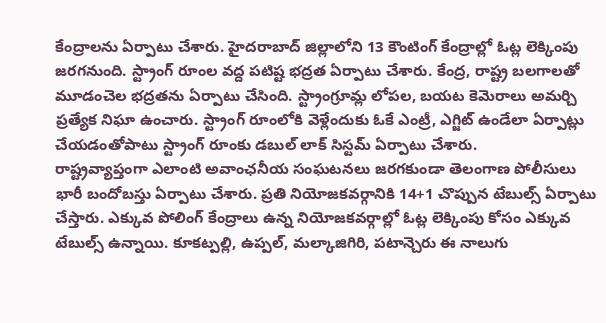కేంద్రాలను ఏర్పాటు చేశారు. హైదరాబాద్ జిల్లాలోని 13 కౌంటింగ్ కేంద్రాల్లో ఓట్ల లెక్కింపు జరగనుంది. స్ట్రాంగ్ రూంల వద్ద పటిష్ట భద్రత ఏర్పాటు చేశారు. కేంద్ర, రాష్ట్ర బలగాలతో మూడంచెల భద్రతను ఏర్పాటు చేసింది. స్ట్రాంగ్రూమ్ల లోపల, బయట కెమెరాలు అమర్చి ప్రత్యేక నిఘా ఉంచారు. స్ట్రాంగ్ రూంలోకి వెళ్లేందుకు ఓకే ఎంట్రీ, ఎగ్జిట్ ఉండేలా ఏర్పాట్లు చేయడంతోపాటు స్ట్రాంగ్ రూంకు డబుల్ లాక్ సిస్టమ్ ఏర్పాటు చేశారు.
రాష్ట్రవ్యాప్తంగా ఎలాంటి అవాంఛనీయ సంఘటనలు జరగకుండా తెలంగాణ పోలీసులు భారీ బందోబస్తు ఏర్పాటు చేశారు. ప్రతి నియోజకవర్గానికి 14+1 చొప్పున టేబుల్స్ ఏర్పాటు చేస్తారు. ఎక్కువ పోలింగ్ కేంద్రాలు ఉన్న నియోజకవర్గాల్లో ఓట్ల లెక్కింపు కోసం ఎక్కువ టేబుల్స్ ఉన్నాయి. కూకట్పల్లి, ఉప్పల్, మల్కాజిగిరి, పటాన్చెరు ఈ నాలుగు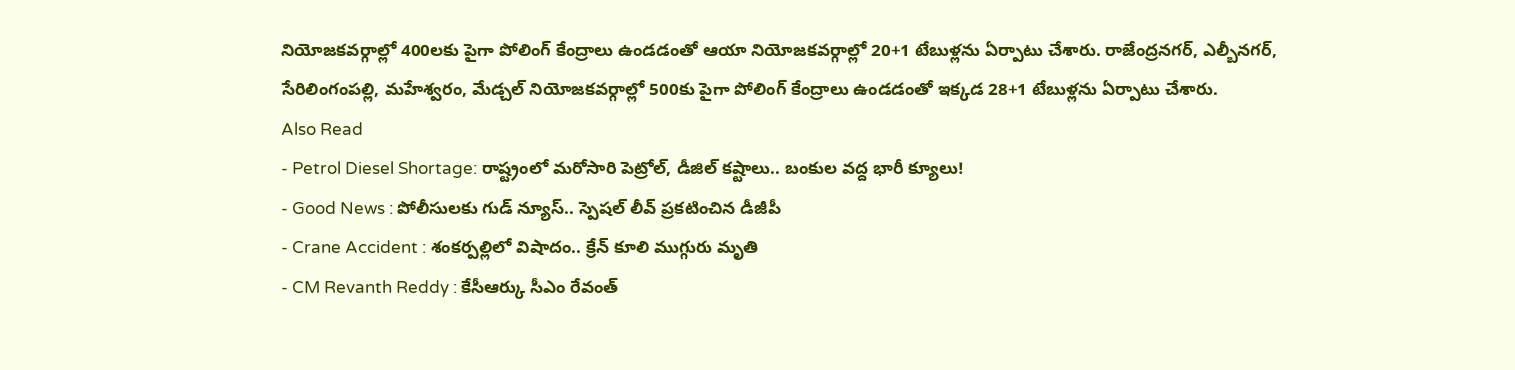నియోజకవర్గాల్లో 400లకు పైగా పోలింగ్ కేంద్రాలు ఉండడంతో ఆయా నియోజకవర్గాల్లో 20+1 టేబుళ్లను ఏర్పాటు చేశారు. రాజేంద్రనగర్, ఎల్బీనగర్, సేరిలింగంపల్లి, మహేశ్వరం, మేడ్చల్ నియోజకవర్గాల్లో 500కు పైగా పోలింగ్ కేంద్రాలు ఉండడంతో ఇక్కడ 28+1 టేబుళ్లను ఏర్పాటు చేశారు.
Also Read
- Petrol Diesel Shortage: రాష్ట్రంలో మరోసారి పెట్రోల్, డీజిల్ కష్టాలు.. బంకుల వద్ద భారీ క్యూలు!
- Good News : పోలీసులకు గుడ్ న్యూస్.. స్పెషల్ లీవ్ ప్రకటించిన డీజీపీ
- Crane Accident : శంకర్పల్లిలో విషాదం.. క్రేన్ కూలి ముగ్గురు మృతి
- CM Revanth Reddy : కేసీఆర్కు సీఎం రేవంత్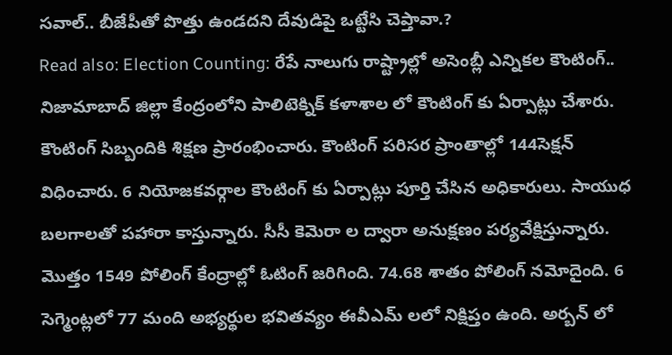సవాల్.. బీజేపీతో పొత్తు ఉండదని దేవుడిపై ఒట్టేసి చెప్తావా.?
Read also: Election Counting: రేపే నాలుగు రాష్ట్రాల్లో అసెంబ్లీ ఎన్నికల కౌంటింగ్..
నిజామాబాద్ జిల్లా కేంద్రంలోని పాలిటెక్నిక్ కళాశాల లో కౌంటింగ్ కు ఏర్పాట్లు చేశారు. కౌంటింగ్ సిబ్బందికి శిక్షణ ప్రారంభించారు. కౌంటింగ్ పరిసర ప్రాంతాల్లో 144సెక్షన్ విధించారు. 6 నియోజకవర్గాల కౌంటింగ్ కు ఏర్పాట్లు పూర్తి చేసిన అధికారులు. సాయుధ బలగాలతో పహారా కాస్తున్నారు. సీసీ కెమెరా ల ద్వారా అనుక్షణం పర్యవేక్షిస్తున్నారు. మొత్తం 1549 పోలింగ్ కేంద్రాల్లో ఓటింగ్ జరిగింది. 74.68 శాతం పోలింగ్ నమోదైంది. 6 సెగ్మెంట్లలో 77 మంది అభ్యర్థుల భవితవ్యం ఈవీఎమ్ లలో నిక్షిప్తం ఉంది. అర్బన్ లో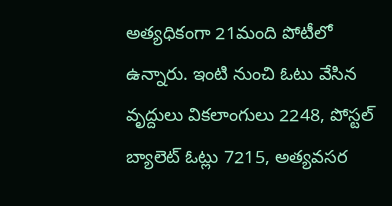అత్యధికంగా 21మంది పోటీలో ఉన్నారు. ఇంటి నుంచి ఓటు వేసిన వృద్దులు వికలాంగులు 2248, పోస్టల్ బ్యాలెట్ ఓట్లు 7215, అత్యవసర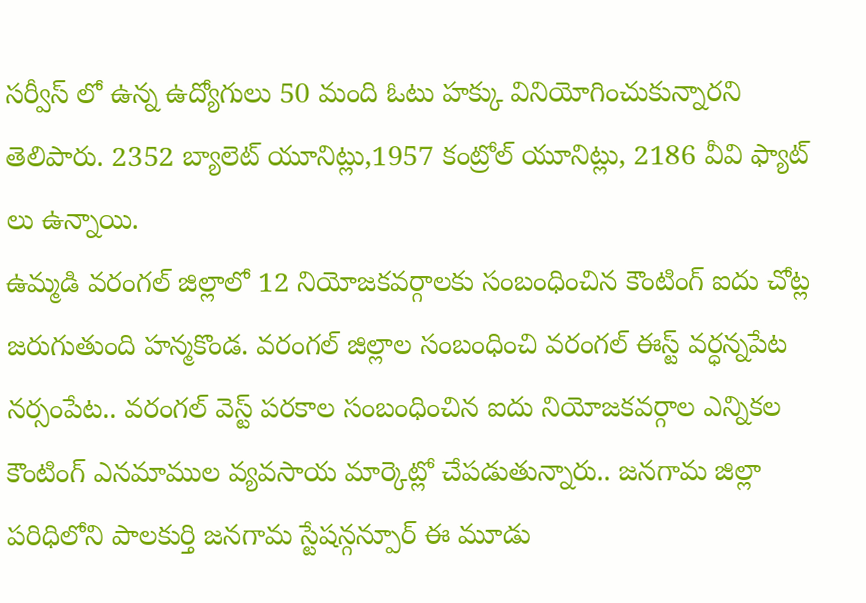సర్వీస్ లో ఉన్న ఉద్యోగులు 50 మంది ఓటు హక్కు వినియోగించుకున్నారని తెలిపారు. 2352 బ్యాలెట్ యూనిట్లు,1957 కంట్రోల్ యూనిట్లు, 2186 వీవి ఫ్యాట్ లు ఉన్నాయి.
ఉమ్మడి వరంగల్ జిల్లాలో 12 నియోజకవర్గాలకు సంబంధించిన కౌంటింగ్ ఐదు చోట్ల జరుగుతుంది హన్మకొండ. వరంగల్ జిల్లాల సంబంధించి వరంగల్ ఈస్ట్ వర్ధన్నపేట నర్సంపేట.. వరంగల్ వెస్ట్ పరకాల సంబంధించిన ఐదు నియోజకవర్గాల ఎన్నికల కౌంటింగ్ ఎనమాముల వ్యవసాయ మార్కెట్లో చేపడుతున్నారు.. జనగామ జిల్లా పరిధిలోని పాలకుర్తి జనగామ స్టేషన్గన్పూర్ ఈ మూడు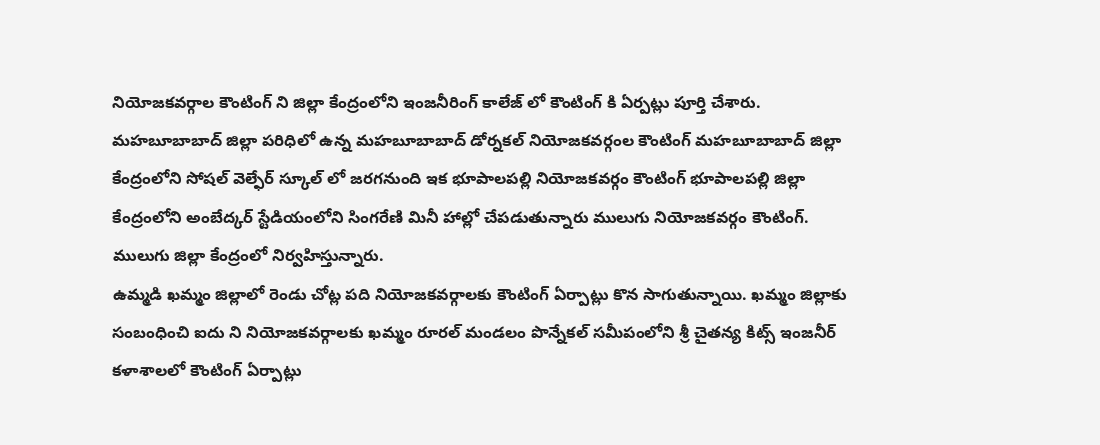నియోజకవర్గాల కౌంటింగ్ ని జిల్లా కేంద్రంలోని ఇంజనీరింగ్ కాలేజ్ లో కౌంటింగ్ కి ఏర్పట్లు పూర్తి చేశారు. మహబూబాబాద్ జిల్లా పరిధిలో ఉన్న మహబూబాబాద్ డోర్నకల్ నియోజకవర్గంల కౌంటింగ్ మహబూబాబాద్ జిల్లా కేంద్రంలోని సోషల్ వెల్ఫేర్ స్కూల్ లో జరగనుంది ఇక భూపాలపల్లి నియోజకవర్గం కౌంటింగ్ భూపాలపల్లి జిల్లా కేంద్రంలోని అంబేద్కర్ స్టేడియంలోని సింగరేణి మినీ హాల్లో చేపడుతున్నారు ములుగు నియోజకవర్గం కౌంటింగ్. ములుగు జిల్లా కేంద్రంలో నిర్వహిస్తున్నారు.
ఉమ్మడి ఖమ్మం జిల్లాలో రెండు చోట్ల పది నియోజకవర్గాలకు కౌంటింగ్ ఏర్పాట్లు కొన సాగుతున్నాయి. ఖమ్మం జిల్లాకు సంబంధించి ఐదు ని నియోజకవర్గాలకు ఖమ్మం రూరల్ మండలం పొన్నేకల్ సమీపంలోని శ్రీ చైతన్య కిట్స్ ఇంజనీర్ కళాశాలలో కౌంటింగ్ ఏర్పాట్లు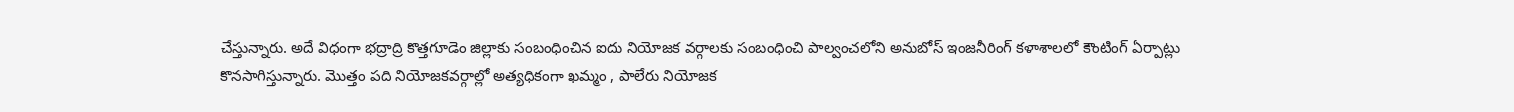చేస్తున్నారు. అదే విధంగా భద్రాద్రి కొత్తగూడెం జిల్లాకు సంబంధించిన ఐదు నియోజక వర్గాలకు సంబంధించి పాల్వంచలోని అనుబోస్ ఇంజనీరింగ్ కళాశాలలో కౌంటింగ్ ఏర్పాట్లు కొనసాగిస్తున్నారు. మొత్తం పది నియోజకవర్గాల్లో అత్యధికంగా ఖమ్మం , పాలేరు నియోజక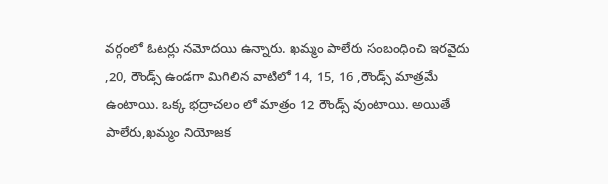వర్గంలో ఓటర్లు నమోదయి ఉన్నారు. ఖమ్మం పాలేరు సంబంధించి ఇరవైదు ,20, రౌండ్స్ ఉండగా మిగిలిన వాటిలో 14, 15, 16 ,రౌండ్స్ మాత్రమే ఉంటాయి. ఒక్క భద్రాచలం లో మాత్రం 12 రౌండ్స్ వుంటాయి. అయితే పాలేరు,ఖమ్మం నియోజక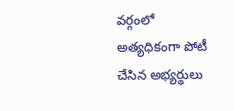వర్గంలో అత్యధికంగా పోటీ చేసిన అభ్యర్థులు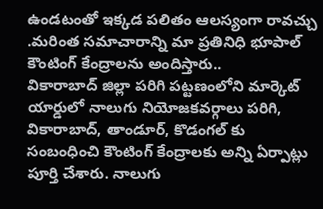ఉండటంతో ఇక్కడ పలితం ఆలస్యంగా రావచ్చు .మరింత సమాచారాన్ని మా ప్రతినిధి భూపాల్ కౌంటింగ్ కేంద్రాలను అందిస్తారు..
వికారాబాద్ జిల్లా పరిగి పట్టణంలోని మార్కెట్ యార్డులో నాలుగు నియోజకవర్గాలు పరిగి, వికారాబాద్, తాండూర్, కొడంగల్ కు సంబంధించి కౌంటింగ్ కేంద్రాలకు అన్ని ఏర్పాట్లు పూర్తి చేశారు. నాలుగు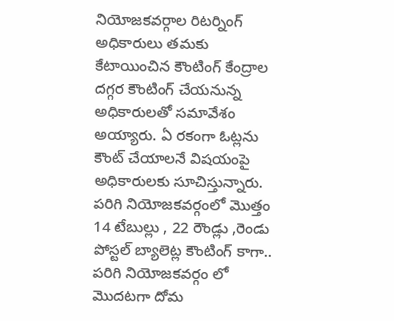నియోజకవర్గాల రిటర్నింగ్ అధికారులు తమకు కేటాయించిన కౌంటింగ్ కేంద్రాల దగ్గర కౌంటింగ్ చేయనున్న అధికారులతో సమావేశం అయ్యారు. ఏ రకంగా ఓట్లను కౌంట్ చేయాలనే విషయంపై అధికారులకు సూచిస్తున్నారు. పరిగి నియోజకవర్గంలో మొత్తం 14 టేబుల్లు , 22 రౌండ్లు ,రెండు పోస్టల్ బ్యాలెట్ల కౌంటింగ్ కాగా.. పరిగి నియోజకవర్గం లో మొదటగా దోమ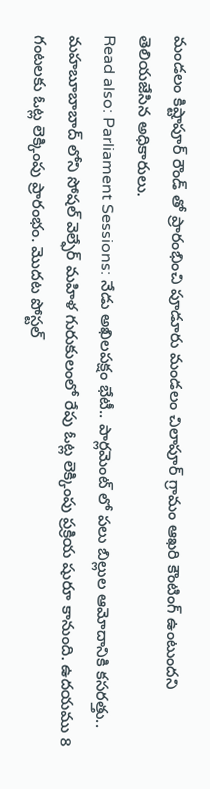మండలం కిష్టాపూర్ రౌండ్ తో ప్రారంభించి పూడూరు మండలం చిలాపూర్ గ్రామం ఆఖరి కౌంటింగ్ ఉంటుందని తెలియజేసిన అధికారులు.
Read also: Parliament Sessions: నేడు అఖిలపక్షం భేటీ.. పార్లమెంట్ లో పలు బిల్లుల ఆమోదానికి కసరత్తు..
మహబూబాబాద్ లోని సోషల్ వెల్ఫేర్ మహిళ గురుకులంలో రేపు ఓట్ల లెక్కింపు ప్రక్రియ షురూ కానుంది. ఉదయము 8 గంటలకు ఓట్ల లెక్కింపు ప్రారంభం. మొదట పోస్టల్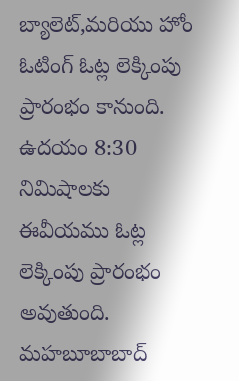బ్యాలెట్,మరియు హోం ఓటింగ్ ఓట్ల లెక్కింపు ప్రారంభం కానుంది. ఉదయం 8:30 నిమిషాలకు ఈవీయము ఓట్ల లెక్కింపు ప్రారంభం అవుతుంది. మహబూబాబాద్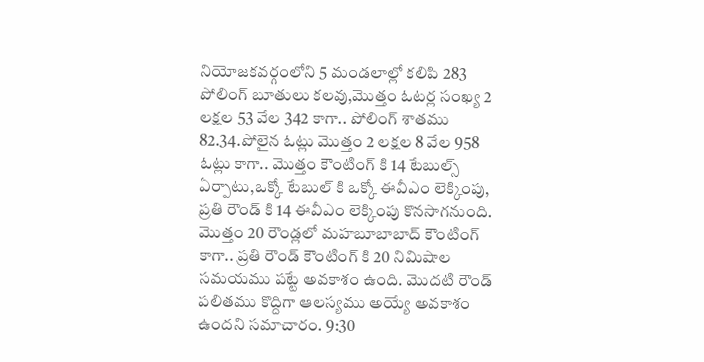నియోజకవర్గంలోని 5 మండలాల్లో కలిపి 283 పోలింగ్ బూతులు కలవు,మొత్తం ఓటర్ల సంఖ్య 2 లక్షల 53 వేల 342 కాగా.. పోలింగ్ శాతము 82.34.పోలైన ఓట్లు మొత్తం 2 లక్షల 8 వేల 958 ఓట్లు కాగా.. మొత్తం కౌంటింగ్ కి 14 టేబుల్స్ ఏర్పాటు,ఒక్కో టేబుల్ కి ఒక్కో ఈవీఎం లెక్కింపు, ప్రతి రౌండ్ కి 14 ఈవీఎం లెక్కింపు కొనసాగనుంది. మొత్తం 20 రౌండ్లలో మహబూబాబాద్ కౌంటింగ్ కాగా.. ప్రతి రౌండ్ కౌంటింగ్ కి 20 నిమిషాల సమయము పట్టే అవకాశం ఉంది. మొదటి రౌండ్ పలితము కొద్దిగా ఆలస్యము అయ్యే అవకాశం ఉందని సమాచారం. 9:30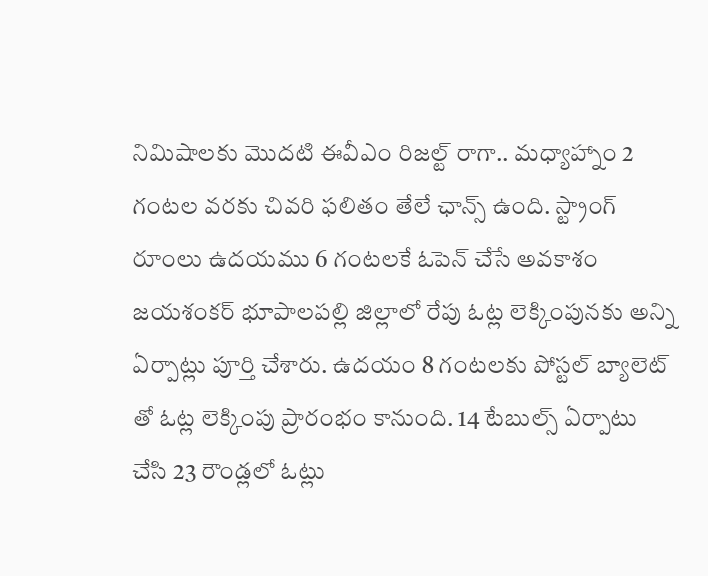నిమిషాలకు మొదటి ఈవీఎం రిజల్ట్ రాగా.. మధ్యాహ్నాం 2 గంటల వరకు చివరి ఫలితం తేలే ఛాన్స్ ఉంది. స్ట్రాంగ్ రూంలు ఉదయము 6 గంటలకే ఓపెన్ చేసే అవకాశం
జయశంకర్ భూపాలపల్లి జిల్లాలో రేపు ఓట్ల లెక్కింపునకు అన్ని ఏర్పాట్లు పూర్తి చేశారు. ఉదయం 8 గంటలకు పోస్టల్ బ్యాలెట్ తో ఓట్ల లెక్కింపు ప్రారంభం కానుంది. 14 టేబుల్స్ ఏర్పాటు చేసి 23 రౌండ్లలో ఓట్లు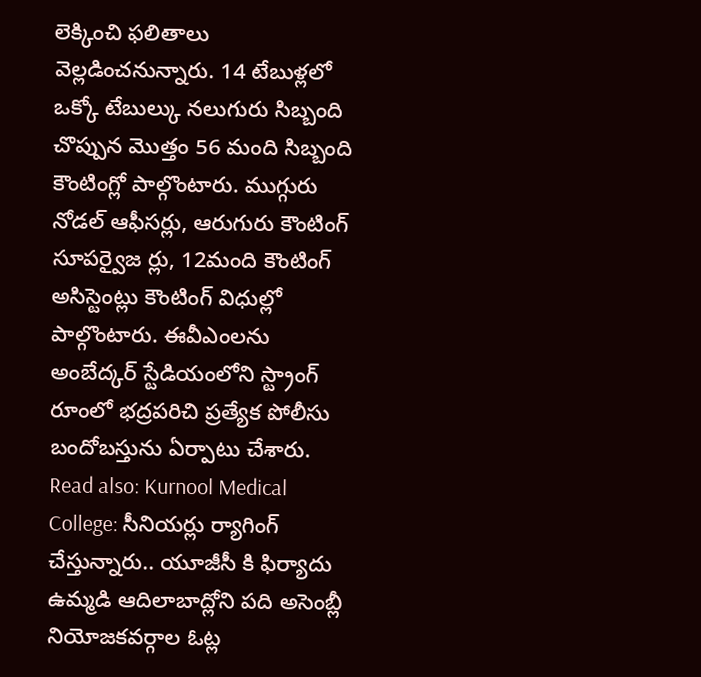లెక్కించి ఫలితాలు వెల్లడించనున్నారు. 14 టేబుళ్లలో ఒక్కో టేబుల్కు నలుగురు సిబ్బంది చొప్పున మొత్తం 56 మంది సిబ్బంది కౌంటింగ్లో పాల్గొంటారు. ముగ్గురు నోడల్ ఆఫీసర్లు, ఆరుగురు కౌంటింగ్ సూపర్వైజ ర్లు, 12మంది కౌంటింగ్ అసిస్టెంట్లు కౌంటింగ్ విధుల్లో పాల్గొంటారు. ఈవీఎంలను అంబేద్కర్ స్టేడియంలోని స్ట్రాంగ్ రూంలో భద్రపరిచి ప్రత్యేక పోలీసు బందోబస్తును ఏర్పాటు చేశారు.
Read also: Kurnool Medical College: సీనియర్లు ర్యాగింగ్ చేస్తున్నారు.. యూజీసీ కి ఫిర్యాదు
ఉమ్మడి ఆదిలాబాద్లోని పది అసెంబ్లీ నియోజకవర్గాల ఓట్ల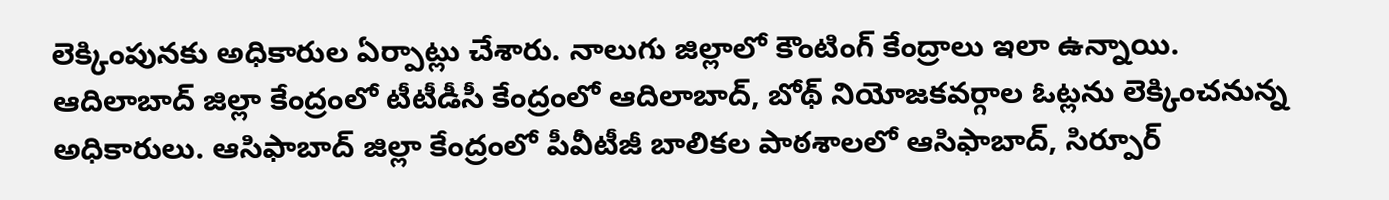లెక్కింపునకు అధికారుల ఏర్పాట్లు చేశారు. నాలుగు జిల్లాలో కౌంటింగ్ కేంద్రాలు ఇలా ఉన్నాయి. ఆదిలాబాద్ జిల్లా కేంద్రంలో టీటీడీసీ కేంద్రంలో ఆదిలాబాద్, బోథ్ నియోజకవర్గాల ఓట్లను లెక్కించనున్న అధికారులు. ఆసిఫాబాద్ జిల్లా కేంద్రంలో పీవీటీజీ బాలికల పాఠశాలలో ఆసిఫాబాద్, సిర్పూర్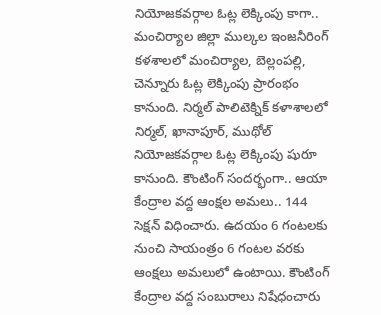నియోజకవర్గాల ఓట్ల లెక్కింపు కాగా.. మంచిర్యాల జిల్లా ముల్కల ఇంజనీరింగ్ కళశాలలో మంచిర్యాల, బెల్లంపల్లి, చెన్నూరు ఓట్ల లెక్కింపు ప్రారంభం కానుంది. నిర్మల్ పాలిటెక్నిక్ కళాశాలలో నిర్మల్, ఖానాపూర్, ముథోల్ నియోజకవర్గాల ఓట్ల లెక్కింపు షురూ కానుంది. కౌంటింగ్ సందర్భంగా.. ఆయా కేంద్రాల వద్ద ఆంక్షల అమలు.. 144 సెక్షన్ విధించారు. ఉదయం 6 గంటలకు నుంచి సాయంత్రం 6 గంటల వరకు ఆంక్షలు అమలులో ఉంటాయి. కౌంటింగ్ కేంద్రాల వద్ద సంబురాలు నిషేధంచారు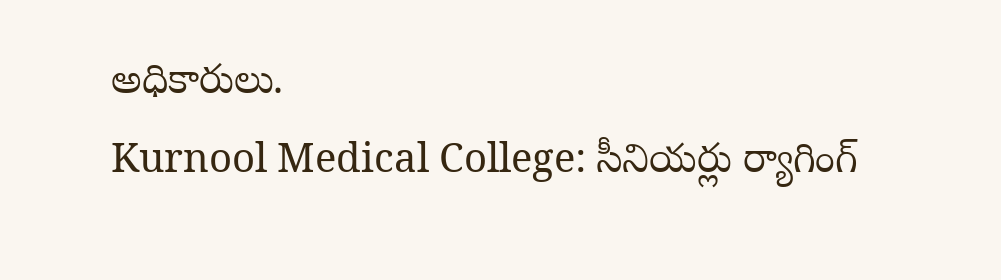అధికారులు.
Kurnool Medical College: సీనియర్లు ర్యాగింగ్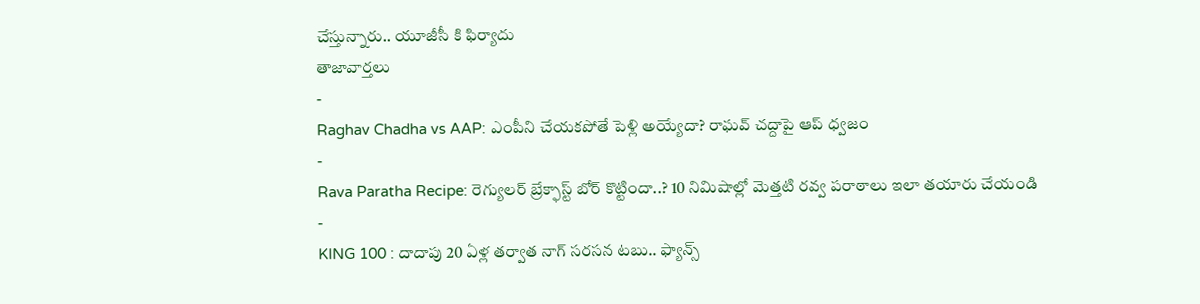చేస్తున్నారు.. యూజీసీ కి ఫిర్యాదు
తాజావార్తలు
-
Raghav Chadha vs AAP: ఎంపీని చేయకపోతే పెళ్లి అయ్యేదా? రాఘవ్ చద్దాపై ఆప్ ధ్వజం
-
Rava Paratha Recipe: రెగ్యులర్ బ్రేక్ఫాస్ట్ బోర్ కొట్టిందా..? 10 నిమిషాల్లో మెత్తటి రవ్వ పరాఠాలు ఇలా తయారు చేయండి
-
KING 100 : దాదాపు 20 ఏళ్ల తర్వాత నాగ్ సరసన టబు.. ఫ్యాన్స్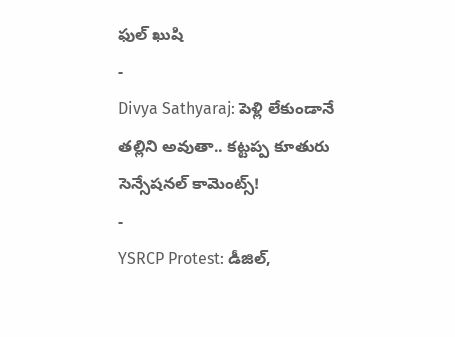ఫుల్ ఖుషి
-
Divya Sathyaraj: పెళ్లి లేకుండానే తల్లిని అవుతా.. కట్టప్ప కూతురు సెన్సేషనల్ కామెంట్స్!
-
YSRCP Protest: డీజిల్,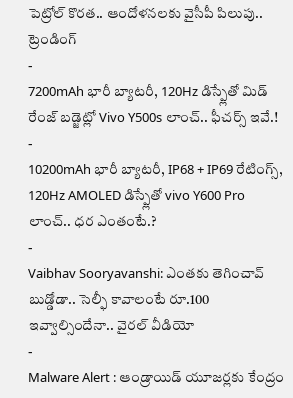పెట్రోల్ కొరత.. ఆందోళనలకు వైసీపీ పిలుపు..
ట్రెండింగ్
-
7200mAh భారీ బ్యాటరీ, 120Hz డిస్ప్లేతో మిడ్ రేంజ్ బడ్జెట్లో Vivo Y500s లాంచ్.. ఫీచర్స్ ఇవే.!
-
10200mAh భారీ బ్యాటరీ, IP68 + IP69 రేటింగ్స్, 120Hz AMOLED డిస్ప్లేతో vivo Y600 Pro లాంచ్.. ధర ఎంతంటే.?
-
Vaibhav Sooryavanshi: ఎంతకు తెగించావ్ బుడ్డోడా.. సెల్ఫీ కావాలంటే రూ.100 ఇవ్వాల్సిందేనా.. వైరల్ వీడియో
-
Malware Alert : ఆండ్రాయిడ్ యూజర్లకు కేంద్రం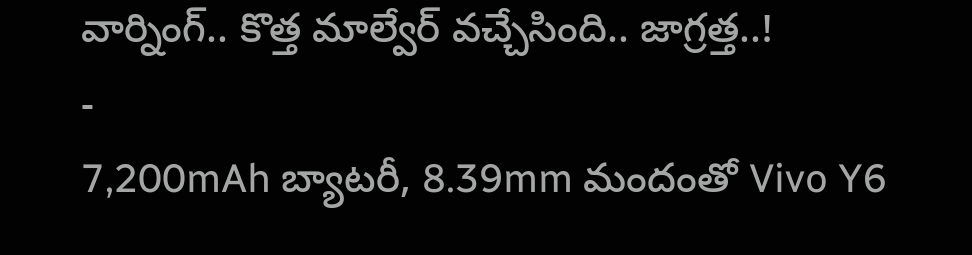వార్నింగ్.. కొత్త మాల్వేర్ వచ్చేసింది.. జాగ్రత్త..!
-
7,200mAh బ్యాటరీ, 8.39mm మందంతో Vivo Y6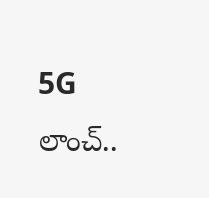5G లాంచ్..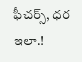ఫీచర్స్, ధర ఇలా.!